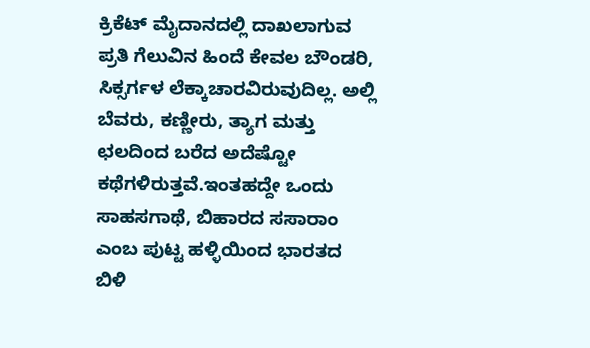ಕ್ರಿಕೆಟ್ ಮೈದಾನದಲ್ಲಿ ದಾಖಲಾಗುವ ಪ್ರತಿ ಗೆಲುವಿನ ಹಿಂದೆ ಕೇವಲ ಬೌಂಡರಿ, ಸಿಕ್ಸರ್ಗಳ ಲೆಕ್ಕಾಚಾರವಿರುವುದಿಲ್ಲ. ಅಲ್ಲಿ ಬೆವರು, ಕಣ್ಣೀರು, ತ್ಯಾಗ ಮತ್ತು ಛಲದಿಂದ ಬರೆದ ಅದೆಷ್ಟೋ ಕಥೆಗಳಿರುತ್ತವೆ.ಇಂತಹದ್ದೇ ಒಂದು ಸಾಹಸಗಾಥೆ, ಬಿಹಾರದ ಸಸಾರಾಂ ಎಂಬ ಪುಟ್ಟ ಹಳ್ಳಿಯಿಂದ ಭಾರತದ ಬಿಳಿ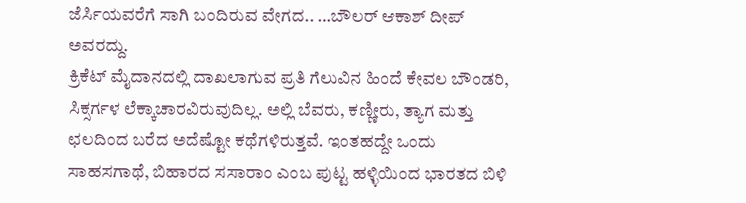ಜೆರ್ಸಿಯವರೆಗೆ ಸಾಗಿ ಬಂದಿರುವ ವೇಗದ.. …ಬೌಲರ್ ಆಕಾಶ್ ದೀಪ್ ಅವರದ್ದು.
ಕ್ರಿಕೆಟ್ ಮೈದಾನದಲ್ಲಿ ದಾಖಲಾಗುವ ಪ್ರತಿ ಗೆಲುವಿನ ಹಿಂದೆ ಕೇವಲ ಬೌಂಡರಿ, ಸಿಕ್ಸರ್ಗಳ ಲೆಕ್ಕಾಚಾರವಿರುವುದಿಲ್ಲ. ಅಲ್ಲಿ ಬೆವರು, ಕಣ್ಣೀರು, ತ್ಯಾಗ ಮತ್ತು ಛಲದಿಂದ ಬರೆದ ಅದೆಷ್ಟೋ ಕಥೆಗಳಿರುತ್ತವೆ. ಇಂತಹದ್ದೇ ಒಂದು ಸಾಹಸಗಾಥೆ, ಬಿಹಾರದ ಸಸಾರಾಂ ಎಂಬ ಪುಟ್ಟ ಹಳ್ಳಿಯಿಂದ ಭಾರತದ ಬಿಳಿ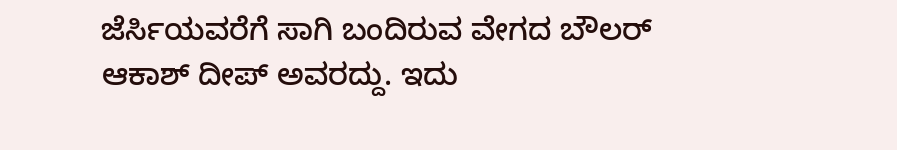ಜೆರ್ಸಿಯವರೆಗೆ ಸಾಗಿ ಬಂದಿರುವ ವೇಗದ ಬೌಲರ್ ಆಕಾಶ್ ದೀಪ್ ಅವರದ್ದು. ಇದು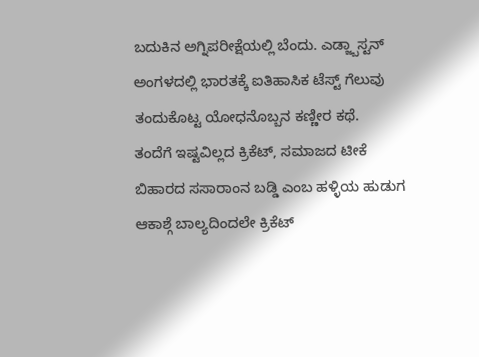ಬದುಕಿನ ಅಗ್ನಿಪರೀಕ್ಷೆಯಲ್ಲಿ ಬೆಂದು. ಎಡ್ಜ್ಬಾಸ್ಟನ್ ಅಂಗಳದಲ್ಲಿ ಭಾರತಕ್ಕೆ ಐತಿಹಾಸಿಕ ಟೆಸ್ಟ್ ಗೆಲುವು ತಂದುಕೊಟ್ಟ ಯೋಧನೊಬ್ಬನ ಕಣ್ಣೀರ ಕಥೆ.
ತಂದೆಗೆ ಇಷ್ಟವಿಲ್ಲದ ಕ್ರಿಕೆಟ್, ಸಮಾಜದ ಟೀಕೆ
ಬಿಹಾರದ ಸಸಾರಾಂನ ಬಡ್ಡಿ ಎಂಬ ಹಳ್ಳಿಯ ಹುಡುಗ ಆಕಾಶ್ಗೆ ಬಾಲ್ಯದಿಂದಲೇ ಕ್ರಿಕೆಟ್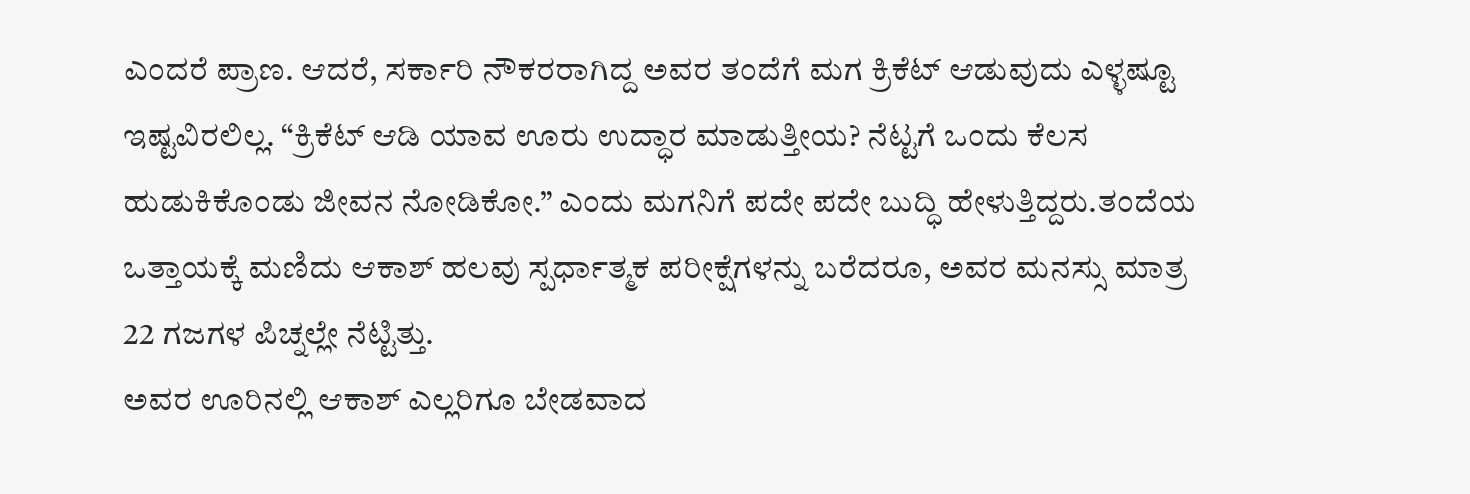ಎಂದರೆ ಪ್ರಾಣ. ಆದರೆ, ಸರ್ಕಾರಿ ನೌಕರರಾಗಿದ್ದ ಅವರ ತಂದೆಗೆ ಮಗ ಕ್ರಿಕೆಟ್ ಆಡುವುದು ಎಳ್ಳಷ್ಟೂ ಇಷ್ಟವಿರಲಿಲ್ಲ. “ಕ್ರಿಕೆಟ್ ಆಡಿ ಯಾವ ಊರು ಉದ್ಧಾರ ಮಾಡುತ್ತೀಯ? ನೆಟ್ಟಗೆ ಒಂದು ಕೆಲಸ ಹುಡುಕಿಕೊಂಡು ಜೀವನ ನೋಡಿಕೋ.” ಎಂದು ಮಗನಿಗೆ ಪದೇ ಪದೇ ಬುದ್ಧಿ ಹೇಳುತ್ತಿದ್ದರು.ತಂದೆಯ ಒತ್ತಾಯಕ್ಕೆ ಮಣಿದು ಆಕಾಶ್ ಹಲವು ಸ್ಪರ್ಧಾತ್ಮಕ ಪರೀಕ್ಷೆಗಳನ್ನು ಬರೆದರೂ, ಅವರ ಮನಸ್ಸು ಮಾತ್ರ 22 ಗಜಗಳ ಪಿಚ್ನಲ್ಲೇ ನೆಟ್ಟಿತ್ತು.
ಅವರ ಊರಿನಲ್ಲಿ ಆಕಾಶ್ ಎಲ್ಲರಿಗೂ ಬೇಡವಾದ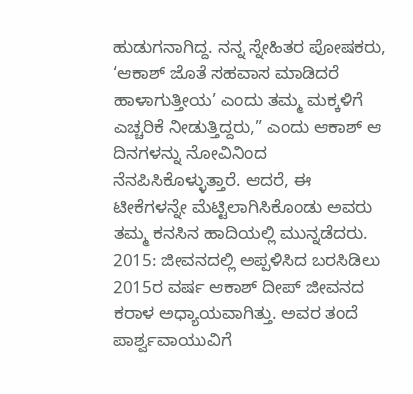ಹುಡುಗನಾಗಿದ್ದ. ನನ್ನ ಸ್ನೇಹಿತರ ಪೋಷಕರು, ‘ಆಕಾಶ್ ಜೊತೆ ಸಹವಾಸ ಮಾಡಿದರೆ ಹಾಳಾಗುತ್ತೀಯ’ ಎಂದು ತಮ್ಮ ಮಕ್ಕಳಿಗೆ ಎಚ್ಚರಿಕೆ ನೀಡುತ್ತಿದ್ದರು,” ಎಂದು ಆಕಾಶ್ ಆ ದಿನಗಳನ್ನು ನೋವಿನಿಂದ ನೆನಪಿಸಿಕೊಳ್ಳುತ್ತಾರೆ. ಆದರೆ, ಈ ಟೀಕೆಗಳನ್ನೇ ಮೆಟ್ಟಿಲಾಗಿಸಿಕೊಂಡು ಅವರು ತಮ್ಮ ಕನಸಿನ ಹಾದಿಯಲ್ಲಿ ಮುನ್ನಡೆದರು.
2015: ಜೀವನದಲ್ಲಿ ಅಪ್ಪಳಿಸಿದ ಬರಸಿಡಿಲು
2015ರ ವರ್ಷ ಆಕಾಶ್ ದೀಪ್ ಜೀವನದ ಕರಾಳ ಅಧ್ಯಾಯವಾಗಿತ್ತು. ಅವರ ತಂದೆ ಪಾರ್ಶ್ವವಾಯುವಿಗೆ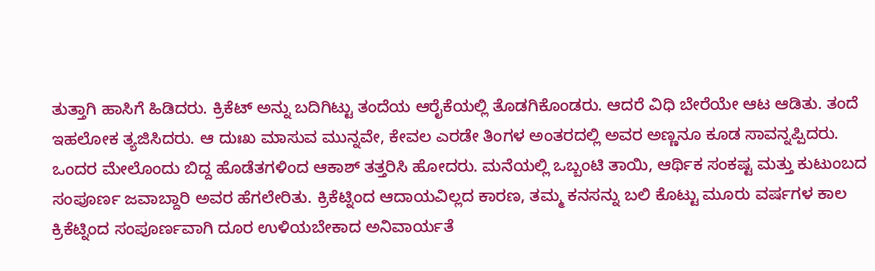ತುತ್ತಾಗಿ ಹಾಸಿಗೆ ಹಿಡಿದರು. ಕ್ರಿಕೆಟ್ ಅನ್ನು ಬದಿಗಿಟ್ಟು ತಂದೆಯ ಆರೈಕೆಯಲ್ಲಿ ತೊಡಗಿಕೊಂಡರು. ಆದರೆ ವಿಧಿ ಬೇರೆಯೇ ಆಟ ಆಡಿತು. ತಂದೆ ಇಹಲೋಕ ತ್ಯಜಿಸಿದರು. ಆ ದುಃಖ ಮಾಸುವ ಮುನ್ನವೇ, ಕೇವಲ ಎರಡೇ ತಿಂಗಳ ಅಂತರದಲ್ಲಿ ಅವರ ಅಣ್ಣನೂ ಕೂಡ ಸಾವನ್ನಪ್ಪಿದರು.
ಒಂದರ ಮೇಲೊಂದು ಬಿದ್ದ ಹೊಡೆತಗಳಿಂದ ಆಕಾಶ್ ತತ್ತರಿಸಿ ಹೋದರು. ಮನೆಯಲ್ಲಿ ಒಬ್ಬಂಟಿ ತಾಯಿ, ಆರ್ಥಿಕ ಸಂಕಷ್ಟ ಮತ್ತು ಕುಟುಂಬದ ಸಂಪೂರ್ಣ ಜವಾಬ್ದಾರಿ ಅವರ ಹೆಗಲೇರಿತು. ಕ್ರಿಕೆಟ್ನಿಂದ ಆದಾಯವಿಲ್ಲದ ಕಾರಣ, ತಮ್ಮ ಕನಸನ್ನು ಬಲಿ ಕೊಟ್ಟು ಮೂರು ವರ್ಷಗಳ ಕಾಲ ಕ್ರಿಕೆಟ್ನಿಂದ ಸಂಪೂರ್ಣವಾಗಿ ದೂರ ಉಳಿಯಬೇಕಾದ ಅನಿವಾರ್ಯತೆ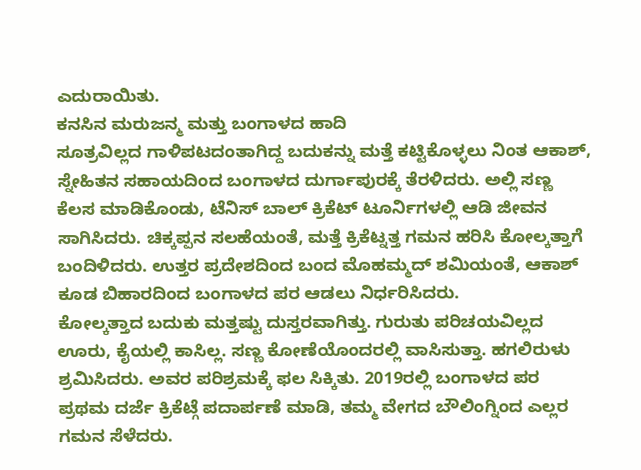ಎದುರಾಯಿತು.
ಕನಸಿನ ಮರುಜನ್ಮ ಮತ್ತು ಬಂಗಾಳದ ಹಾದಿ
ಸೂತ್ರವಿಲ್ಲದ ಗಾಳಿಪಟದಂತಾಗಿದ್ದ ಬದುಕನ್ನು ಮತ್ತೆ ಕಟ್ಟಿಕೊಳ್ಳಲು ನಿಂತ ಆಕಾಶ್, ಸ್ನೇಹಿತನ ಸಹಾಯದಿಂದ ಬಂಗಾಳದ ದುರ್ಗಾಪುರಕ್ಕೆ ತೆರಳಿದರು. ಅಲ್ಲಿ ಸಣ್ಣ ಕೆಲಸ ಮಾಡಿಕೊಂಡು, ಟೆನಿಸ್ ಬಾಲ್ ಕ್ರಿಕೆಟ್ ಟೂರ್ನಿಗಳಲ್ಲಿ ಆಡಿ ಜೀವನ ಸಾಗಿಸಿದರು. ಚಿಕ್ಕಪ್ಪನ ಸಲಹೆಯಂತೆ, ಮತ್ತೆ ಕ್ರಿಕೆಟ್ನತ್ತ ಗಮನ ಹರಿಸಿ ಕೋಲ್ಕತ್ತಾಗೆ ಬಂದಿಳಿದರು. ಉತ್ತರ ಪ್ರದೇಶದಿಂದ ಬಂದ ಮೊಹಮ್ಮದ್ ಶಮಿಯಂತೆ, ಆಕಾಶ್ ಕೂಡ ಬಿಹಾರದಿಂದ ಬಂಗಾಳದ ಪರ ಆಡಲು ನಿರ್ಧರಿಸಿದರು.
ಕೋಲ್ಕತ್ತಾದ ಬದುಕು ಮತ್ತಷ್ಟು ದುಸ್ತರವಾಗಿತ್ತು. ಗುರುತು ಪರಿಚಯವಿಲ್ಲದ ಊರು, ಕೈಯಲ್ಲಿ ಕಾಸಿಲ್ಲ. ಸಣ್ಣ ಕೋಣೆಯೊಂದರಲ್ಲಿ ವಾಸಿಸುತ್ತಾ. ಹಗಲಿರುಳು ಶ್ರಮಿಸಿದರು. ಅವರ ಪರಿಶ್ರಮಕ್ಕೆ ಫಲ ಸಿಕ್ಕಿತು. 2019ರಲ್ಲಿ ಬಂಗಾಳದ ಪರ ಪ್ರಥಮ ದರ್ಜೆ ಕ್ರಿಕೆಟ್ಗೆ ಪದಾರ್ಪಣೆ ಮಾಡಿ, ತಮ್ಮ ವೇಗದ ಬೌಲಿಂಗ್ನಿಂದ ಎಲ್ಲರ ಗಮನ ಸೆಳೆದರು.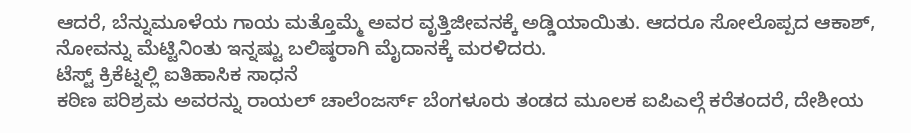ಆದರೆ, ಬೆನ್ನುಮೂಳೆಯ ಗಾಯ ಮತ್ತೊಮ್ಮೆ ಅವರ ವೃತ್ತಿಜೀವನಕ್ಕೆ ಅಡ್ಡಿಯಾಯಿತು. ಆದರೂ ಸೋಲೊಪ್ಪದ ಆಕಾಶ್, ನೋವನ್ನು ಮೆಟ್ಟಿನಿಂತು ಇನ್ನಷ್ಟು ಬಲಿಷ್ಠರಾಗಿ ಮೈದಾನಕ್ಕೆ ಮರಳಿದರು.
ಟೆಸ್ಟ್ ಕ್ರಿಕೆಟ್ನಲ್ಲಿ ಐತಿಹಾಸಿಕ ಸಾಧನೆ
ಕಠಿಣ ಪರಿಶ್ರಮ ಅವರನ್ನು ರಾಯಲ್ ಚಾಲೆಂಜರ್ಸ್ ಬೆಂಗಳೂರು ತಂಡದ ಮೂಲಕ ಐಪಿಎಲ್ಗೆ ಕರೆತಂದರೆ, ದೇಶೀಯ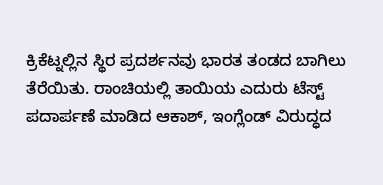ಕ್ರಿಕೆಟ್ನಲ್ಲಿನ ಸ್ಥಿರ ಪ್ರದರ್ಶನವು ಭಾರತ ತಂಡದ ಬಾಗಿಲು ತೆರೆಯಿತು. ರಾಂಚಿಯಲ್ಲಿ ತಾಯಿಯ ಎದುರು ಟೆಸ್ಟ್ ಪದಾರ್ಪಣೆ ಮಾಡಿದ ಆಕಾಶ್, ಇಂಗ್ಲೆಂಡ್ ವಿರುದ್ಧದ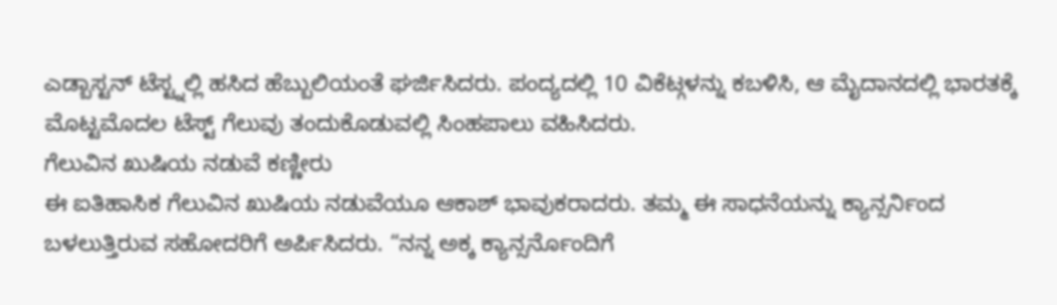ಎಡ್ಬಾಸ್ಟನ್ ಟೆಸ್ಟ್ನಲ್ಲಿ ಹಸಿದ ಹೆಬ್ಬುಲಿಯಂತೆ ಘರ್ಜಿಸಿದರು. ಪಂದ್ಯದಲ್ಲಿ 10 ವಿಕೆಟ್ಗಳನ್ನು ಕಬಳಿಸಿ, ಆ ಮೈದಾನದಲ್ಲಿ ಭಾರತಕ್ಕೆ ಮೊಟ್ಟಮೊದಲ ಟೆಸ್ಟ್ ಗೆಲುವು ತಂದುಕೊಡುವಲ್ಲಿ ಸಿಂಹಪಾಲು ವಹಿಸಿದರು.
ಗೆಲುವಿನ ಖುಷಿಯ ನಡುವೆ ಕಣ್ಣೀರು
ಈ ಐತಿಹಾಸಿಕ ಗೆಲುವಿನ ಖುಷಿಯ ನಡುವೆಯೂ ಆಕಾಶ್ ಭಾವುಕರಾದರು. ತಮ್ಮ ಈ ಸಾಧನೆಯನ್ನು ಕ್ಯಾನ್ಸರ್ನಿಂದ ಬಳಲುತ್ತಿರುವ ಸಹೋದರಿಗೆ ಅರ್ಪಿಸಿದರು. “ನನ್ನ ಅಕ್ಕ ಕ್ಯಾನ್ಸರ್ನೊಂದಿಗೆ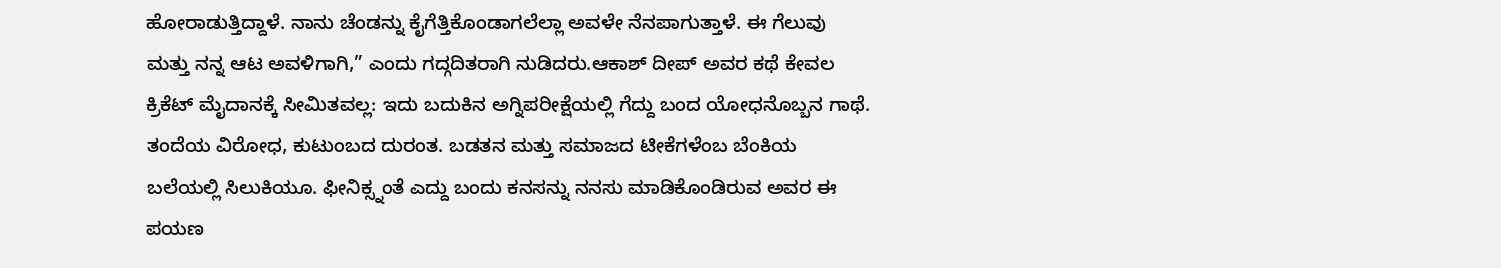ಹೋರಾಡುತ್ತಿದ್ದಾಳೆ. ನಾನು ಚೆಂಡನ್ನು ಕೈಗೆತ್ತಿಕೊಂಡಾಗಲೆಲ್ಲಾ ಅವಳೇ ನೆನಪಾಗುತ್ತಾಳೆ. ಈ ಗೆಲುವು ಮತ್ತು ನನ್ನ ಆಟ ಅವಳಿಗಾಗಿ,” ಎಂದು ಗದ್ಗದಿತರಾಗಿ ನುಡಿದರು.ಆಕಾಶ್ ದೀಪ್ ಅವರ ಕಥೆ ಕೇವಲ ಕ್ರಿಕೆಟ್ ಮೈದಾನಕ್ಕೆ ಸೀಮಿತವಲ್ಲ: ಇದು ಬದುಕಿನ ಅಗ್ನಿಪರೀಕ್ಷೆಯಲ್ಲಿ ಗೆದ್ದು ಬಂದ ಯೋಧನೊಬ್ಬನ ಗಾಥೆ. ತಂದೆಯ ವಿರೋಧ, ಕುಟುಂಬದ ದುರಂತ. ಬಡತನ ಮತ್ತು ಸಮಾಜದ ಟೀಕೆಗಳೆಂಬ ಬೆಂಕಿಯ ಬಲೆಯಲ್ಲಿ ಸಿಲುಕಿಯೂ. ಫೀನಿಕ್ಸ್ನಂತೆ ಎದ್ದು ಬಂದು ಕನಸನ್ನು ನನಸು ಮಾಡಿಕೊಂಡಿರುವ ಅವರ ಈ ಪಯಣ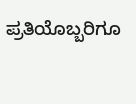ಪ್ರತಿಯೊಬ್ಬರಿಗೂ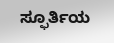ಸ್ಫೂರ್ತಿಯ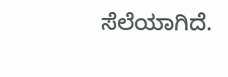ಸೆಲೆಯಾಗಿದೆ.